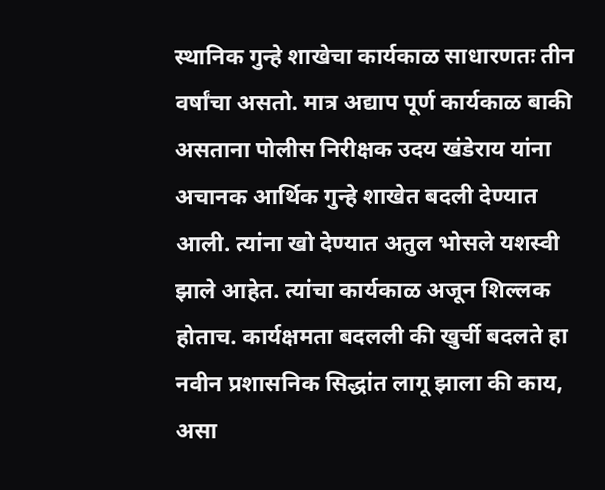स्थानिक गुन्हे शाखेचा कार्यकाळ साधारणतः तीन वर्षांचा असतो. मात्र अद्याप पूर्ण कार्यकाळ बाकी असताना पोलीस निरीक्षक उदय खंडेराय यांना अचानक आर्थिक गुन्हे शाखेत बदली देण्यात आली. त्यांना खो देण्यात अतुल भोसले यशस्वी झाले आहेत. त्यांचा कार्यकाळ अजून शिल्लक होताच. कार्यक्षमता बदलली की खुर्ची बदलते हा नवीन प्रशासनिक सिद्धांत लागू झाला की काय, असा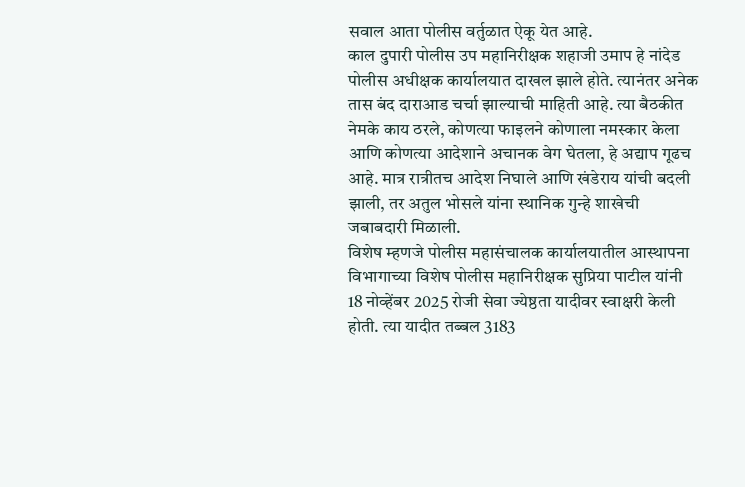सवाल आता पोलीस वर्तुळात ऐकू येत आहे.
काल दुपारी पोलीस उप महानिरीक्षक शहाजी उमाप हे नांदेड पोलीस अधीक्षक कार्यालयात दाखल झाले होते. त्यानंतर अनेक तास बंद दाराआड चर्चा झाल्याची माहिती आहे. त्या बैठकीत नेमके काय ठरले, कोणत्या फाइलने कोणाला नमस्कार केला आणि कोणत्या आदेशाने अचानक वेग घेतला, हे अद्याप गूढच आहे. मात्र रात्रीतच आदेश निघाले आणि खंडेराय यांची बदली झाली, तर अतुल भोसले यांना स्थानिक गुन्हे शाखेची जबाबदारी मिळाली.
विशेष म्हणजे पोलीस महासंचालक कार्यालयातील आस्थापना विभागाच्या विशेष पोलीस महानिरीक्षक सुप्रिया पाटील यांनी 18 नोव्हेंबर 2025 रोजी सेवा ज्येष्ठता यादीवर स्वाक्षरी केली होती. त्या यादीत तब्बल 3183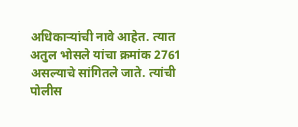अधिकाऱ्यांची नावे आहेत. त्यात अतुल भोसले यांचा क्रमांक 2761 असल्याचे सांगितले जाते. त्यांची पोलीस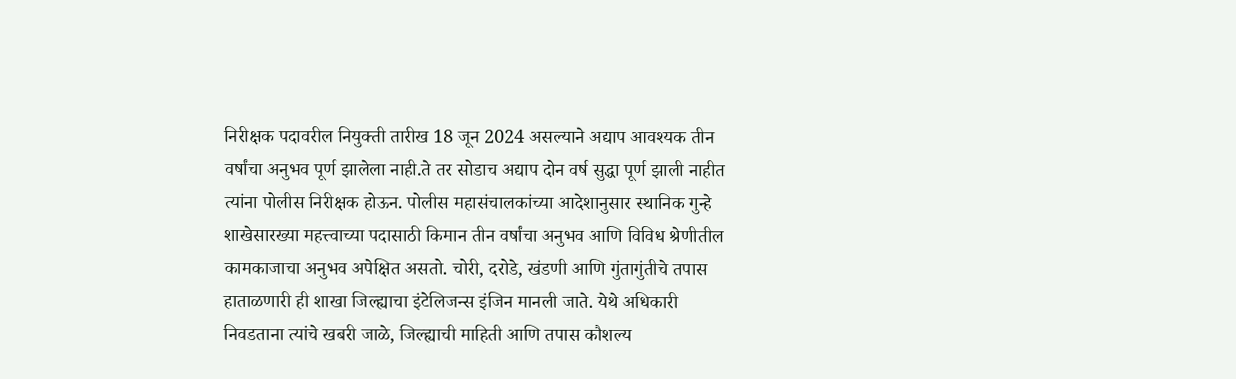निरीक्षक पदावरील नियुक्ती तारीख 18 जून 2024 असल्याने अद्याप आवश्यक तीन वर्षांचा अनुभव पूर्ण झालेला नाही.ते तर सोडाच अद्याप दोन वर्ष सुद्धा पूर्ण झाली नाहीत त्यांना पोलीस निरीक्षक होऊन. पोलीस महासंचालकांच्या आदेशानुसार स्थानिक गुन्हे शाखेसारख्या महत्त्वाच्या पदासाठी किमान तीन वर्षांचा अनुभव आणि विविध श्रेणीतील कामकाजाचा अनुभव अपेक्षित असतो. चोरी, दरोडे, खंडणी आणि गुंतागुंतीचे तपास हाताळणारी ही शाखा जिल्ह्याचा इंटेलिजन्स इंजिन मानली जाते. येथे अधिकारी निवडताना त्यांचे खबरी जाळे, जिल्ह्याची माहिती आणि तपास कौशल्य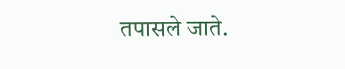तपासले जाते.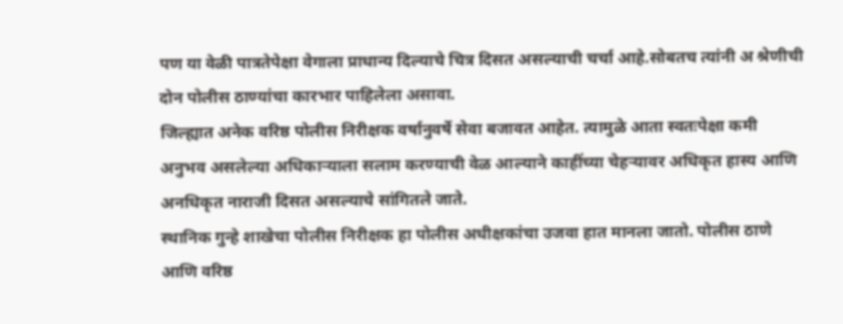पण या वेळी पात्रतेपेक्षा वेगाला प्राधान्य दिल्याचे चित्र दिसत असल्याची चर्चा आहे.सोबतच त्यांनी अ श्रेणीची दोन पोलीस ठाण्यांचा कारभार पाहिलेला असावा.
जिल्ह्यात अनेक वरिष्ठ पोलीस निरीक्षक वर्षानुवर्षे सेवा बजावत आहेत. त्यामुळे आता स्वतःपेक्षा कमी अनुभव असलेल्या अधिकाऱ्याला सलाम करण्याची वेळ आल्याने काहींच्या चेहऱ्यावर अधिकृत हास्य आणि अनधिकृत नाराजी दिसत असल्याचे सांगितले जाते.
स्थानिक गुन्हे शाखेचा पोलीस निरीक्षक हा पोलीस अधीक्षकांचा उजवा हात मानला जातो. पोलीस ठाणे आणि वरिष्ठ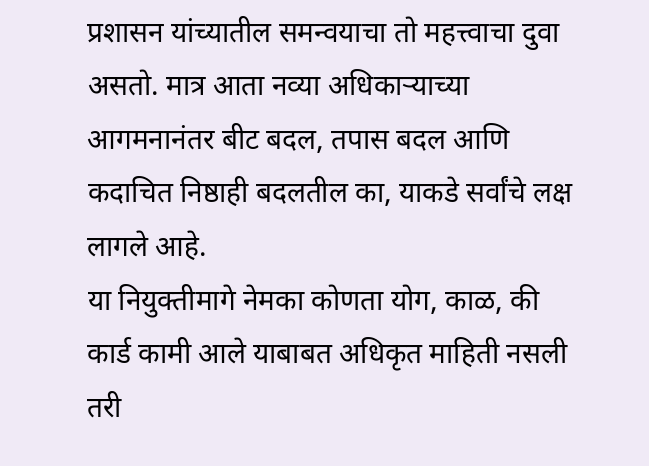प्रशासन यांच्यातील समन्वयाचा तो महत्त्वाचा दुवा असतो. मात्र आता नव्या अधिकाऱ्याच्या आगमनानंतर बीट बदल, तपास बदल आणि कदाचित निष्ठाही बदलतील का, याकडे सर्वांचे लक्ष लागले आहे.
या नियुक्तीमागे नेमका कोणता योग, काळ, की कार्ड कामी आले याबाबत अधिकृत माहिती नसली तरी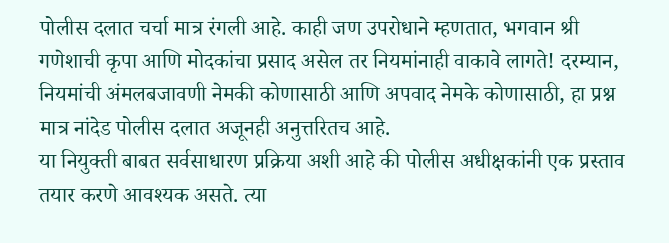पोलीस दलात चर्चा मात्र रंगली आहे. काही जण उपरोधाने म्हणतात, भगवान श्री गणेशाची कृपा आणि मोदकांचा प्रसाद असेल तर नियमांनाही वाकावे लागते! दरम्यान, नियमांची अंमलबजावणी नेमकी कोणासाठी आणि अपवाद नेमके कोणासाठी, हा प्रश्न मात्र नांदेड पोलीस दलात अजूनही अनुत्तरितच आहे.
या नियुक्ती बाबत सर्वसाधारण प्रक्रिया अशी आहे की पोलीस अधीक्षकांनी एक प्रस्ताव तयार करणे आवश्यक असते. त्या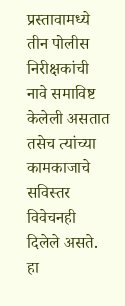प्रस्तावामध्ये तीन पोलीस निरीक्षकांची नावे समाविष्ट केलेली असतात तसेच त्यांच्या कामकाजाचे सविस्तर विवेचनही दिलेले असते. हा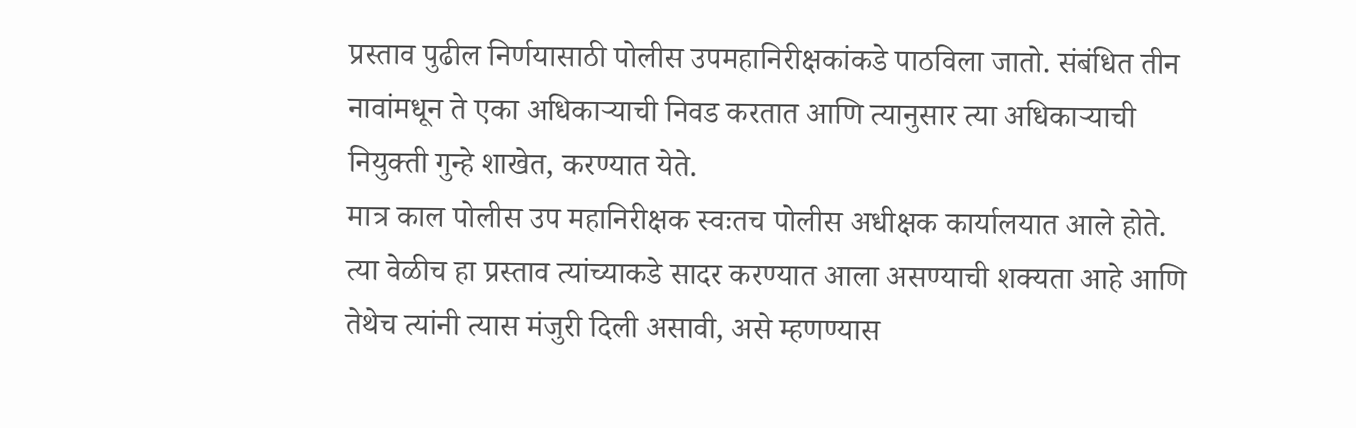प्रस्ताव पुढील निर्णयासाठी पोलीस उपमहानिरीक्षकांकडे पाठविला जातो. संबंधित तीन नावांमधून ते एका अधिकाऱ्याची निवड करतात आणि त्यानुसार त्या अधिकाऱ्याची नियुक्ती गुन्हे शाखेत, करण्यात येते.
मात्र काल पोलीस उप महानिरीक्षक स्वःतच पोलीस अधीक्षक कार्यालयात आले होते. त्या वेळीच हा प्रस्ताव त्यांच्याकडे सादर करण्यात आला असण्याची शक्यता आहे आणि तेथेच त्यांनी त्यास मंजुरी दिली असावी, असे म्हणण्यास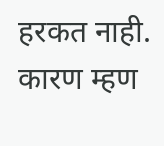हरकत नाही. कारण म्हण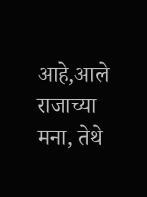आहे,आले राजाच्या मना, तेथे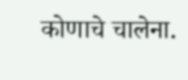कोणाचे चालेना.